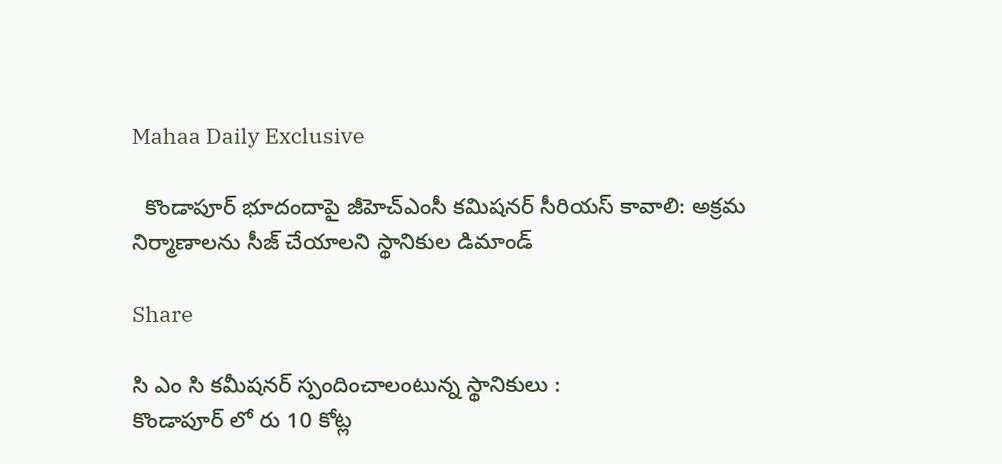Mahaa Daily Exclusive

  కొండాపూర్ భూదందాపై జీహెచ్‌ఎంసీ కమిషనర్ సీరియస్ కావాలి: అక్రమ నిర్మాణాలను సీజ్ చేయాలని స్థానికుల డిమాండ్

Share

సి ఎం సి కమీషనర్ స్పందించాలంటున్న స్థానికులు :
కొండాపూర్ లో రు 10 కోట్ల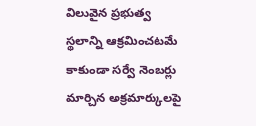విలువైన ప్రభుత్వ స్థలాన్ని ఆక్రమించటమే కాకుండా సర్వే నెంబర్లు మార్చిన అక్రమార్కులపై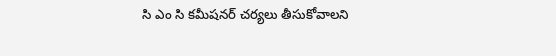సి ఎం సి కమీషనర్ చర్యలు తీసుకోవాలని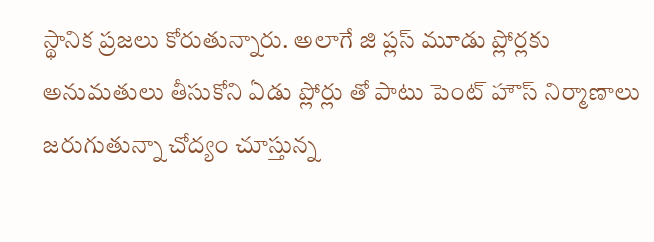స్థానిక ప్రజలు కోరుతున్నారు. అలాగే జి ప్లస్ మూడు ప్లోర్లకు అనుమతులు తీసుకోని ఏడు ప్లోర్లు తో పాటు పెంట్ హౌస్ నిర్మాణాలు జరుగుతున్నా చోద్యం చూస్తున్న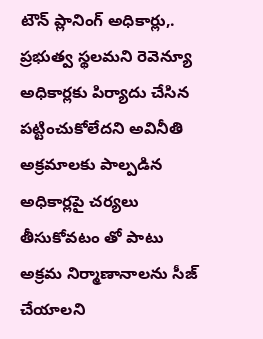టౌన్ ప్లానింగ్ అధికార్లు,. ప్రభుత్వ స్థలమని రెవెన్యూ అధికార్లకు పిర్యాదు చేసిన పట్టించుకోలేదని అవినీతి అక్రమాలకు పాల్పడిన అధికార్లపై చర్యలు తీసుకోవటం తో పాటు అక్రమ నిర్మాణానాలను సీజ్ చేయాలని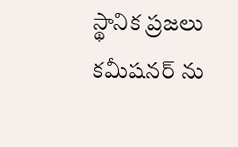స్థానిక ప్రజలు కమీషనర్ ను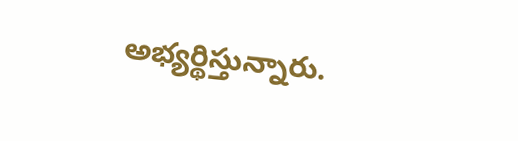అభ్యర్థిస్తున్నారు.